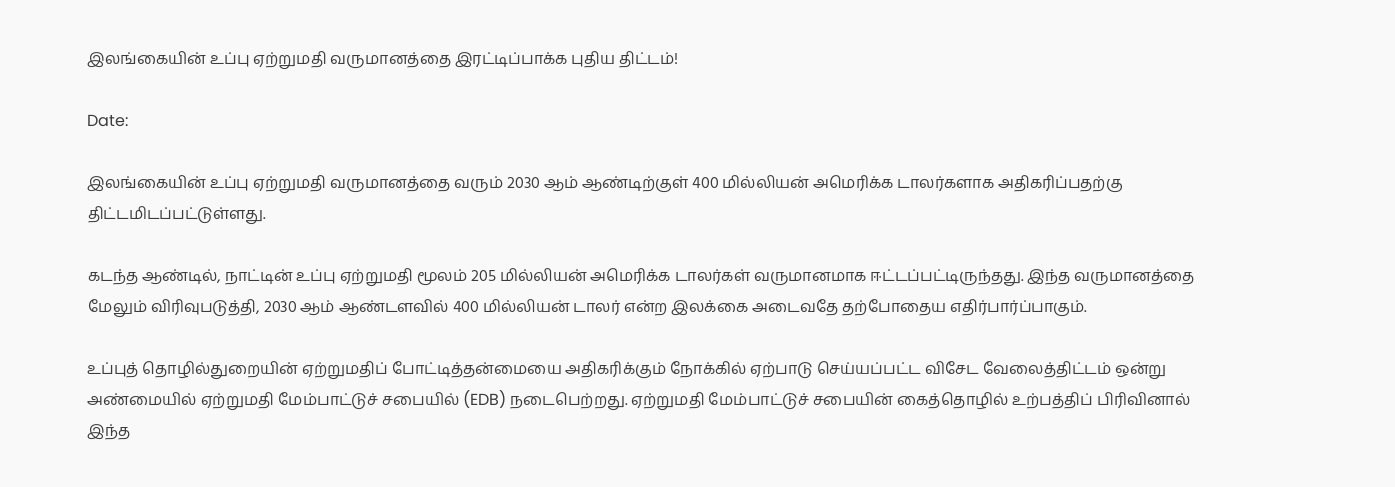இலங்கையின் உப்பு ஏற்றுமதி வருமானத்தை இரட்டிப்பாக்க புதிய திட்டம்!

Date:

இலங்கையின் உப்பு ஏற்றுமதி வருமானத்தை வரும் 2030 ஆம் ஆண்டிற்குள் 400 மில்லியன் அமெரிக்க டாலர்களாக அதிகரிப்பதற்கு திட்டமிடப்பட்டுள்ளது.

கடந்த ஆண்டில், நாட்டின் உப்பு ஏற்றுமதி மூலம் 205 மில்லியன் அமெரிக்க டாலர்கள் வருமானமாக ஈட்டப்பட்டிருந்தது. இந்த வருமானத்தை மேலும் விரிவுபடுத்தி, 2030 ஆம் ஆண்டளவில் 400 மில்லியன் டாலர் என்ற இலக்கை அடைவதே தற்போதைய எதிர்பார்ப்பாகும்.

உப்புத் தொழில்துறையின் ஏற்றுமதிப் போட்டித்தன்மையை அதிகரிக்கும் நோக்கில் ஏற்பாடு செய்யப்பட்ட விசேட வேலைத்திட்டம் ஒன்று அண்மையில் ஏற்றுமதி மேம்பாட்டுச் சபையில் (EDB) நடைபெற்றது. ஏற்றுமதி மேம்பாட்டுச் சபையின் கைத்தொழில் உற்பத்திப் பிரிவினால் இந்த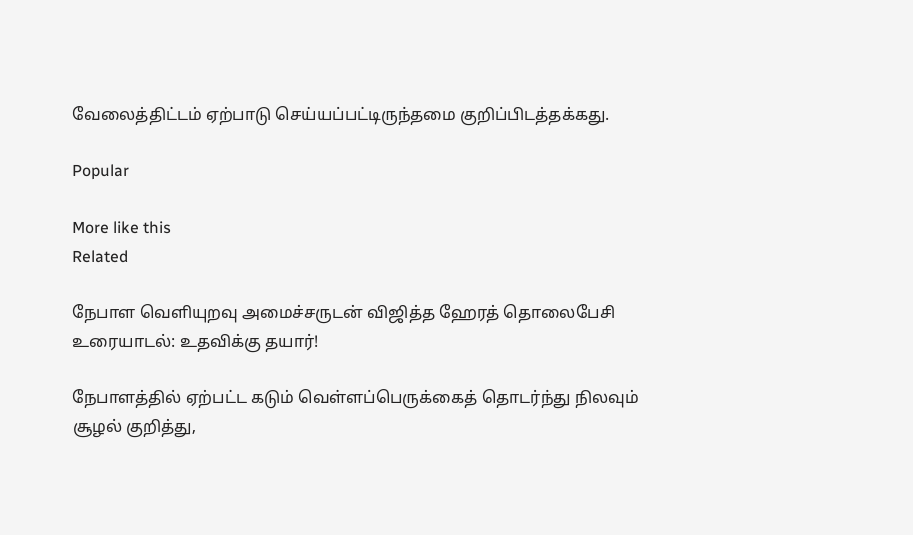வேலைத்திட்டம் ஏற்பாடு செய்யப்பட்டிருந்தமை குறிப்பிடத்தக்கது.

Popular

More like this
Related

நேபாள வெளியுறவு அமைச்சருடன் விஜித்த ஹேரத் தொலைபேசி உரையாடல்: உதவிக்கு தயார்!

நேபாளத்தில் ஏற்பட்ட கடும் வெள்ளப்பெருக்கைத் தொடர்ந்து நிலவும் சூழல் குறித்து,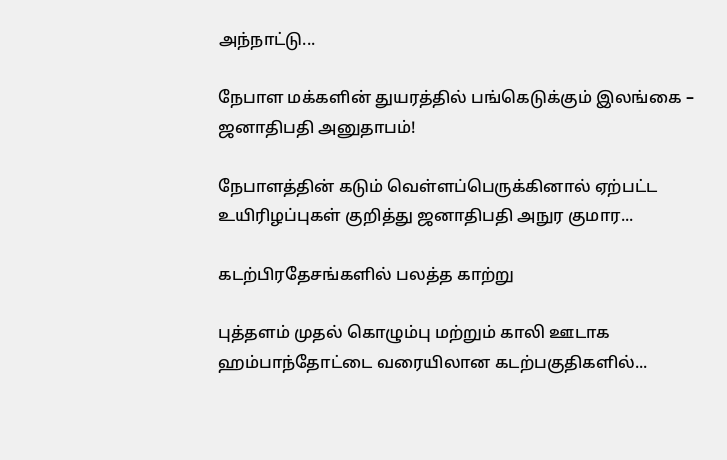அந்நாட்டு...

நேபாள மக்களின் துயரத்தில் பங்கெடுக்கும் இலங்கை – ஜனாதிபதி அனுதாபம்!

நேபாளத்தின் கடும் வெள்ளப்பெருக்கினால் ஏற்பட்ட உயிரிழப்புகள் குறித்து ஜனாதிபதி அநுர குமார...

கடற்பிரதேசங்களில் பலத்த காற்று

புத்தளம் முதல் கொழும்பு மற்றும் காலி ஊடாக ஹம்பாந்தோட்டை வரையிலான கடற்பகுதிகளில்...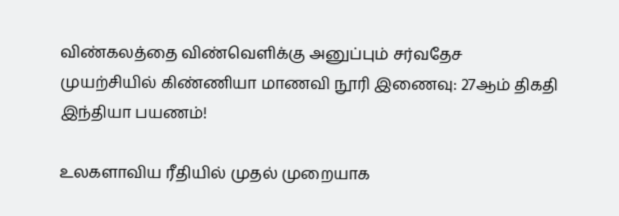விண்கலத்தை விண்வெளிக்கு அனுப்பும் சர்வதேச முயற்சியில் கிண்ணியா மாணவி நூரி இணைவு: 27ஆம் திகதி இந்தியா பயணம்!

உலகளாவிய ரீதியில் முதல் முறையாக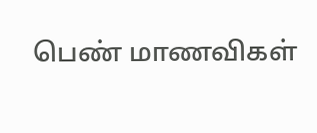பெண் மாணவிகள்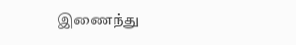இணைந்து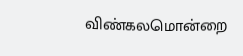விண்கலமொன்றை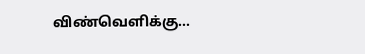விண்வெளிக்கு...